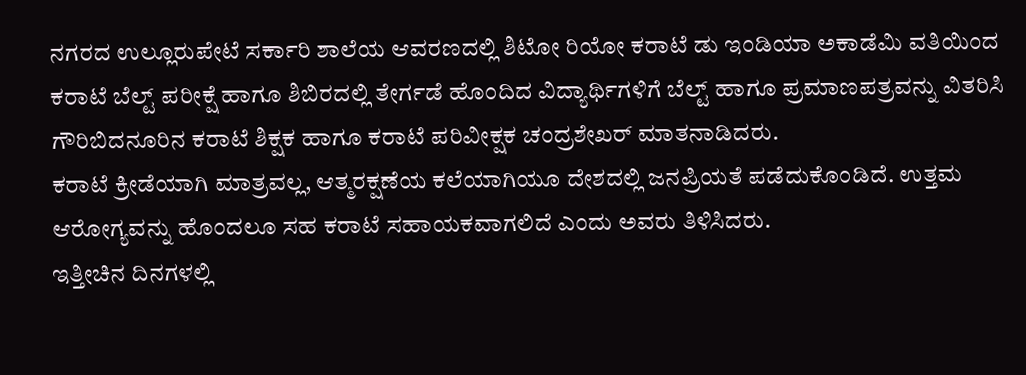ನಗರದ ಉಲ್ಲೂರುಪೇಟೆ ಸರ್ಕಾರಿ ಶಾಲೆಯ ಆವರಣದಲ್ಲಿ ಶಿಟೋ ರಿಯೋ ಕರಾಟೆ ಡು ಇಂಡಿಯಾ ಅಕಾಡೆಮಿ ವತಿಯಿಂದ ಕರಾಟೆ ಬೆಲ್ಟ್ ಪರೀಕ್ಷೆ ಹಾಗೂ ಶಿಬಿರದಲ್ಲಿ ತೇರ್ಗಡೆ ಹೊಂದಿದ ವಿದ್ಯಾರ್ಥಿಗಳಿಗೆ ಬೆಲ್ಟ್ ಹಾಗೂ ಪ್ರಮಾಣಪತ್ರವನ್ನು ವಿತರಿಸಿ ಗೌರಿಬಿದನೂರಿನ ಕರಾಟೆ ಶಿಕ್ಷಕ ಹಾಗೂ ಕರಾಟೆ ಪರಿವೀಕ್ಷಕ ಚಂದ್ರಶೇಖರ್ ಮಾತನಾಡಿದರು.
ಕರಾಟೆ ಕ್ರೀಡೆಯಾಗಿ ಮಾತ್ರವಲ್ಲ, ಆತ್ಮರಕ್ಷಣೆಯ ಕಲೆಯಾಗಿಯೂ ದೇಶದಲ್ಲಿ ಜನಪ್ರಿಯತೆ ಪಡೆದುಕೊಂಡಿದೆ. ಉತ್ತಮ ಆರೋಗ್ಯವನ್ನು ಹೊಂದಲೂ ಸಹ ಕರಾಟೆ ಸಹಾಯಕವಾಗಲಿದೆ ಎಂದು ಅವರು ತಿಳಿಸಿದರು.
ಇತ್ತೀಚಿನ ದಿನಗಳಲ್ಲಿ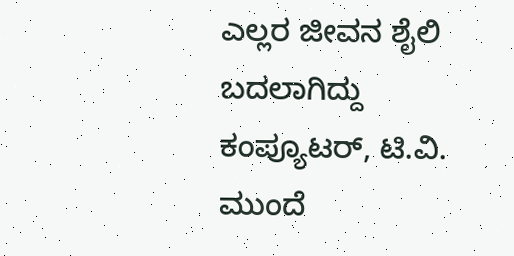ಎಲ್ಲರ ಜೀವನ ಶೈಲಿ ಬದಲಾಗಿದ್ದು ಕಂಪ್ಯೂಟರ್, ಟಿ.ವಿ. ಮುಂದೆ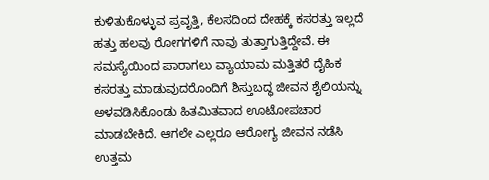ಕುಳಿತುಕೊಳ್ಳುವ ಪ್ರವೃತ್ತಿ, ಕೆಲಸದಿಂದ ದೇಹಕ್ಕೆ ಕಸರತ್ತು ಇಲ್ಲದೆ ಹತ್ತು ಹಲವು ರೋಗಗಳಿಗೆ ನಾವು ತುತ್ತಾಗುತ್ತಿದ್ದೇವೆ. ಈ ಸಮಸ್ಯೆಯಿಂದ ಪಾರಾಗಲು ವ್ಯಾಯಾಮ ಮತ್ತಿತರೆ ದೈಹಿಕ ಕಸರತ್ತು ಮಾಡುವುದರೊಂದಿಗೆ ಶಿಸ್ತುಬದ್ಧ ಜೀವನ ಶೈಲಿಯನ್ನು ಅಳವಡಿಸಿಕೊಂಡು ಹಿತಮಿತವಾದ ಊಟೋಪಚಾರ ಮಾಡಬೇಕಿದೆ. ಆಗಲೇ ಎಲ್ಲರೂ ಆರೋಗ್ಯ ಜೀವನ ನಡೆಸಿ ಉತ್ತಮ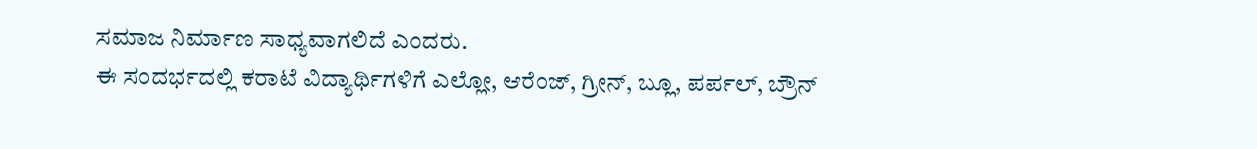ಸಮಾಜ ನಿರ್ಮಾಣ ಸಾಧ್ಯವಾಗಲಿದೆ ಎಂದರು.
ಈ ಸಂದರ್ಭದಲ್ಲಿ ಕರಾಟೆ ವಿದ್ಯಾರ್ಥಿಗಳಿಗೆ ಎಲ್ಲೋ, ಆರೆಂಜ್, ಗ್ರೀನ್, ಬ್ಲೂ, ಪರ್ಪಲ್, ಬ್ರೌನ್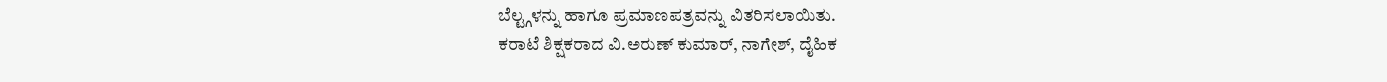ಬೆಲ್ಟ್ಗಳನ್ನು ಹಾಗೂ ಪ್ರಮಾಣಪತ್ರವನ್ನು ವಿತರಿಸಲಾಯಿತು.
ಕರಾಟೆ ಶಿಕ್ಷಕರಾದ ವಿ.ಅರುಣ್ ಕುಮಾರ್, ನಾಗೇಶ್, ದೈಹಿಕ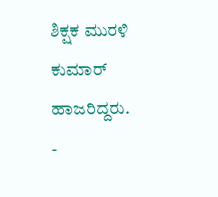ಶಿಕ್ಷಕ ಮುರಳಿ ಕುಮಾರ್ ಹಾಜರಿದ್ದರು.
-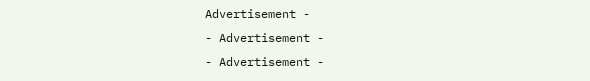Advertisement -
- Advertisement -
- Advertisement -